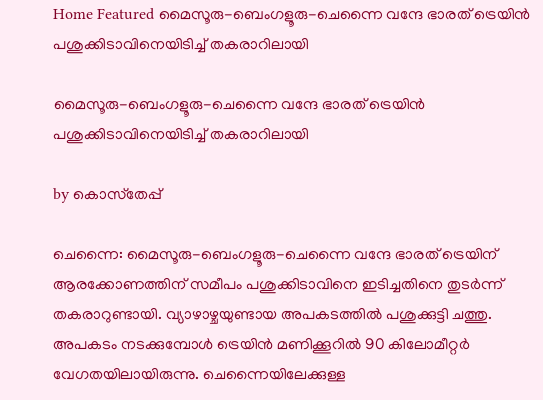Home Featured മൈസൂരു-ബെംഗളൂരു-ചെന്നൈ വന്ദേ ഭാരത് ട്രെയിൻ പശുക്കിടാവിനെയിടിച്ച് തകരാറിലായി

മൈസൂരു-ബെംഗളൂരു-ചെന്നൈ വന്ദേ ഭാരത് ട്രെയിൻ പശുക്കിടാവിനെയിടിച്ച് തകരാറിലായി

by കൊസ്‌തേപ്പ്

ചെന്നൈ: മൈസൂരു-ബെംഗളൂരു-ചെന്നൈ വന്ദേ ഭാരത് ട്രെയിന് ആരക്കോണത്തിന് സമീപം പശുക്കിടാവിനെ ഇടിച്ചതിനെ തുടർന്ന് തകരാറുണ്ടായി. വ്യാഴാഴ്ചയുണ്ടായ അപകടത്തിൽ പശുക്കുട്ടി ചത്തു. അപകടം നടക്കുമ്പോൾ ട്രെയിൻ മണിക്കൂറിൽ 90 കിലോമീറ്റർ വേഗതയിലായിരുന്നു. ചെന്നൈയിലേക്കുള്ള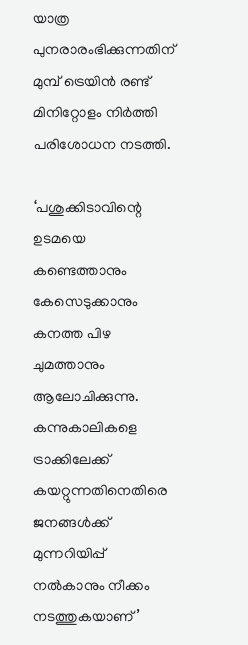യാത്ര പുനരാരംഭിക്കുന്നതിന് മുമ്പ് ട്രെയിൻ രണ്ട് മിനിറ്റോളം നിർത്തി പരിശോധന നടത്തി.

‘പശുക്കിടാവിന്റെ ഉടമയെ കണ്ടെത്താനും കേസെടുക്കാനും കനത്ത പിഴ ചുമത്താനും ആലോചിക്കുന്നു. കന്നുകാലികളെ ട്രാക്കിലേക്ക് കയറ്റുന്നതിനെതിരെ ജനങ്ങൾക്ക് മുന്നറിയിപ്പ് നൽകാനും നീക്കം നടത്തുകയാണ്’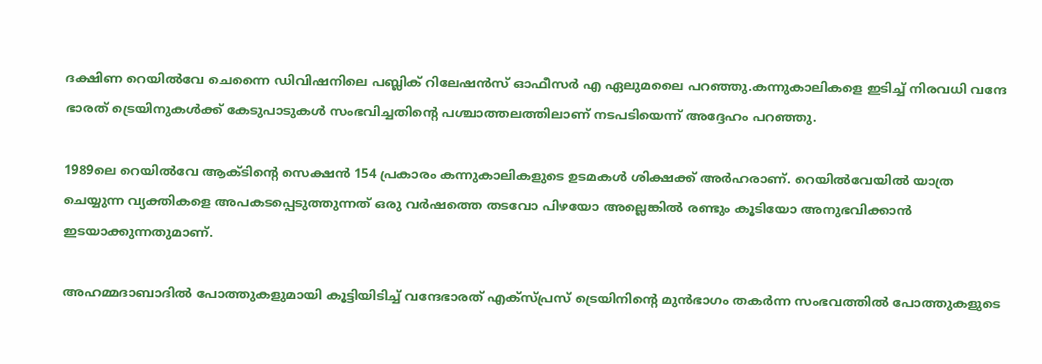ദക്ഷിണ റെയിൽവേ ചെന്നൈ ഡിവിഷനിലെ പബ്ലിക് റിലേഷൻസ് ഓഫീസർ എ ഏലുമലൈ പറഞ്ഞു.കന്നുകാലികളെ ഇടിച്ച് നിരവധി വന്ദേ ഭാരത് ട്രെയിനുകൾക്ക് കേടുപാടുകൾ സംഭവിച്ചതിന്റെ പശ്ചാത്തലത്തിലാണ് നടപടിയെന്ന് അദ്ദേഹം പറഞ്ഞു.

1989ലെ റെയിൽവേ ആക്ടിന്റെ സെക്ഷൻ 154 പ്രകാരം കന്നുകാലികളുടെ ഉടമകൾ ശിക്ഷക്ക് അർഹരാണ്. റെയിൽവേയിൽ യാത്ര ചെയ്യുന്ന വ്യക്തികളെ അപകടപ്പെടുത്തുന്നത് ഒരു വർഷത്തെ തടവോ പിഴയോ അല്ലെങ്കിൽ രണ്ടും കൂടിയോ അനുഭവിക്കാൻ ഇടയാക്കുന്നതുമാണ്.

അഹമ്മദാബാദിൽ പോത്തുകളുമായി കൂട്ടിയിടിച്ച് വന്ദേഭാരത് എക്സ്പ്രസ് ട്രെയിനിന്റെ മുൻഭാഗം തകർന്ന സംഭവത്തിൽ പോത്തുകളുടെ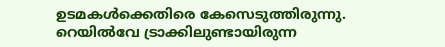ഉടമകൾക്കെതിരെ കേസെടുത്തിരുന്നു. റെയിൽവേ ട്രാക്കിലുണ്ടായിരുന്ന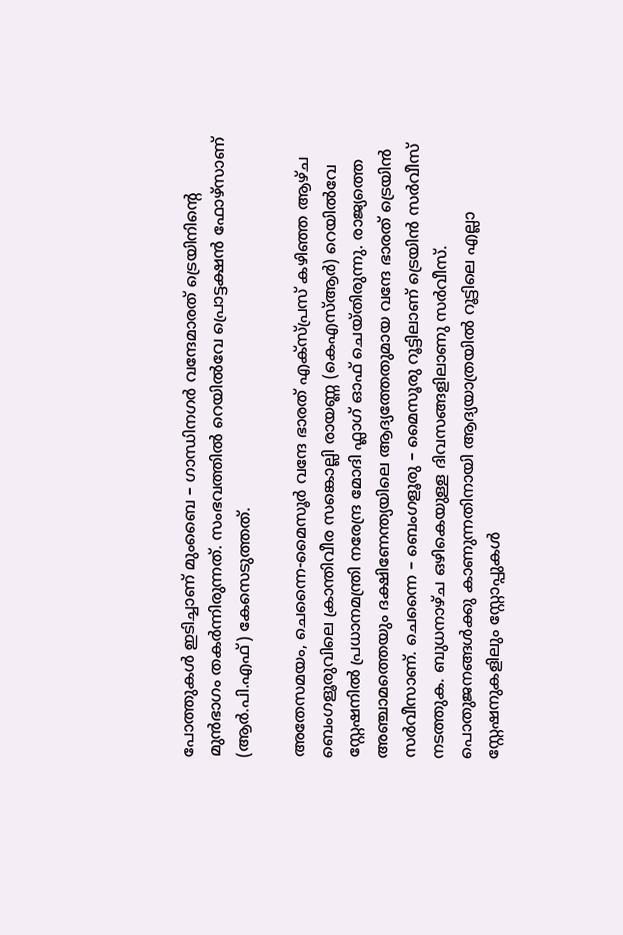പോത്തുകൾ ഇടിച്ചാണ് മുംബൈ – ഗാന്ധിനഗർ വന്ദേമാരത് ട്രെയിനിന്റെ മുൻഭാഗം തകർന്നിരുന്നത്. സംഭവത്തിൽ റെയിൽവേ പ്രൊട്ടക്ഷൻ ഫോഴ്‌സാണ് (ആർ.പി.എഫ്) കേസെടുത്തത്.

അതേസമയം, ചെന്നൈ-മൈസൂർ വന്ദേ ഭാരത് എക്‌സ്പ്രസ് കഴിഞ്ഞ ആഴ്ച ബെംഗളൂരുവിലെ ക്രാന്തിവീര സങ്കൊല്ലി രായണ്ണ (കെഎസ്ആർ) റെയിൽവേ സ്റ്റേഷനിൽ പ്രധാനമന്ത്രി നരേന്ദ്ര മോദി ഫ്ലാഗ് ഓഫ് ചെയ്തിരുന്നു. രാജ്യത്തെ അഞ്ചാമത്തെയും ദക്ഷിണേന്ത്യയിലെ ആദ്യത്തേതുമായ വന്ദേ ഭാരത് ട്രെയിൻ സർവീസാണ്. ചെന്നൈ – ബെംഗളൂരു – മൈസൂരു റൂട്ടിലാണ് ട്രെയിൻ സർവീസ് നടത്തുക. ബുധനാഴ്ച ഒഴികെയുള്ള ദിവസങ്ങളിലാണു സർവീസ്. പൊതുജനങ്ങൾക്കു കാണുന്നതിനായി ആദ്യയാത്രയിൽ റൂട്ടിലെ എല്ലാ സ്റ്റേഷനുകളിലും സ്റ്റോപ്പുകൾ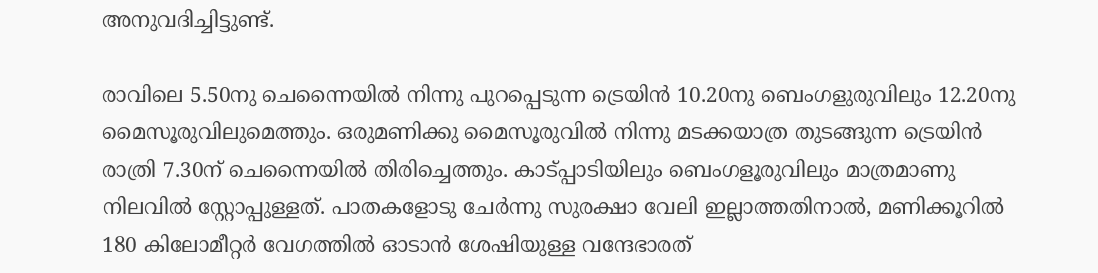അനുവദിച്ചിട്ടുണ്ട്.

രാവിലെ 5.50നു ചെന്നൈയിൽ നിന്നു പുറപ്പെടുന്ന ട്രെയിൻ 10.20നു ബെംഗളുരുവിലും 12.20നു മൈസൂരുവിലുമെത്തും. ഒരുമണിക്കു മൈസൂരുവിൽ നിന്നു മടക്കയാത്ര തുടങ്ങുന്ന ട്രെയിൻ രാത്രി 7.30ന് ചെന്നൈയിൽ തിരിച്ചെത്തും. കാട്പ്പാടിയിലും ബെംഗളൂരുവിലും മാത്രമാണു നിലവിൽ സ്റ്റോപ്പുള്ളത്. പാതകളോടു ചേർന്നു സുരക്ഷാ വേലി ഇല്ലാത്തതിനാൽ, മണിക്കൂറിൽ 180 കിലോമീറ്റർ വേഗത്തിൽ ഓടാൻ ശേഷിയുള്ള വന്ദേഭാരത്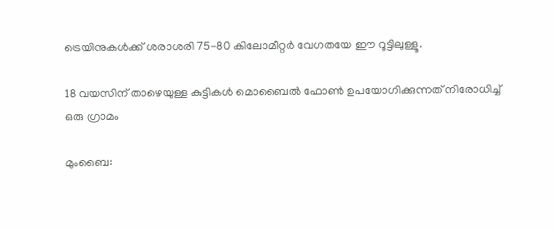ട്രെയിനുകൾക്ക് ശരാശരി 75-80 കിലോമീറ്റർ വേഗതയേ ഈ റൂട്ടിലുള്ളൂ.

18 വയസിന് താഴെയുള്ള കുട്ടികള്‍ മൊബൈല്‍ ഫോണ്‍ ഉപയോഗിക്കുന്നത് നിരോധിച്ച്‌ ഒരു ഗ്രാമം

മുംബൈ: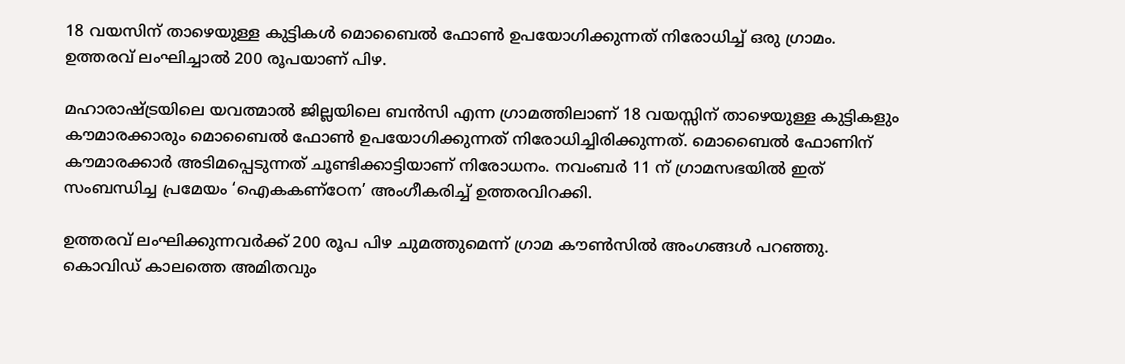18 വയസിന് താഴെയുള്ള കുട്ടികള്‍ മൊബൈല്‍ ഫോണ്‍ ഉപയോഗിക്കുന്നത് നിരോധിച്ച്‌ ഒരു ഗ്രാമം. ഉത്തരവ് ലംഘിച്ചാല്‍ 200 രൂപയാണ് പിഴ.

മഹാരാഷ്ട്രയിലെ യവത്മാല്‍ ജില്ലയിലെ ബന്‍സി എന്ന ഗ്രാമത്തിലാണ് 18 വയസ്സിന് താഴെയുള്ള കുട്ടികളും കൗമാരക്കാരും മൊബൈല്‍ ഫോണ്‍ ഉപയോഗിക്കുന്നത് നിരോധിച്ചിരിക്കുന്നത്. മൊബൈല്‍ ഫോണിന് കൗമാരക്കാര്‍ അടിമപ്പെടുന്നത് ചൂണ്ടിക്കാട്ടിയാണ് നിരോധനം. നവംബര്‍ 11 ന് ഗ്രാമസഭയില്‍ ഇത് സംബന്ധിച്ച പ്രമേയം ‘ഐകകണ്‌ഠേന’ അംഗീകരിച്ച്‌ ഉത്തരവിറക്കി.

ഉത്തരവ് ലംഘിക്കുന്നവര്‍ക്ക് 200 രൂപ പിഴ ചുമത്തുമെന്ന് ഗ്രാമ കൗണ്‍സില്‍ അംഗങ്ങള്‍ പറഞ്ഞു. കൊവിഡ് കാലത്തെ അമിതവും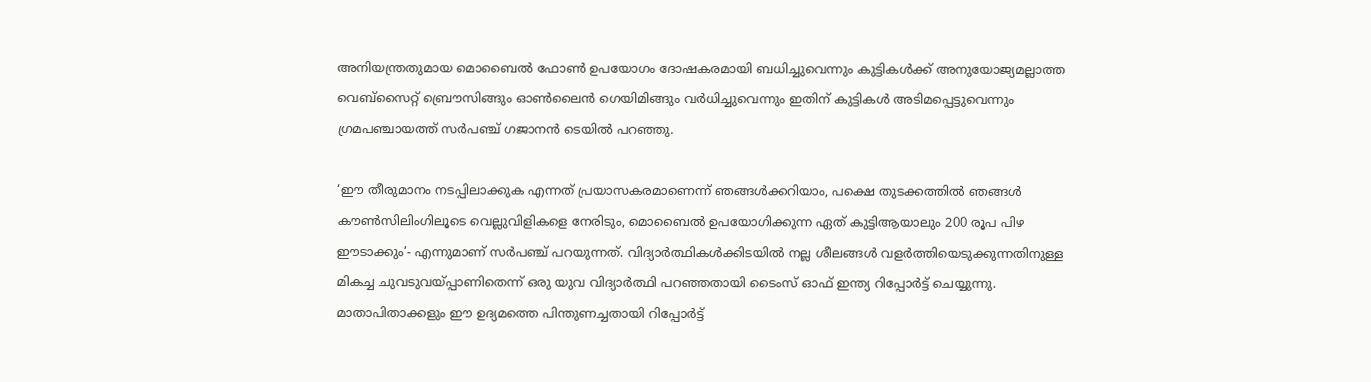അനിയന്ത്രതുമായ മൊബൈല്‍ ഫോണ്‍ ഉപയോഗം ദോഷകരമായി ബധിച്ചുവെന്നും കുട്ടികള്‍ക്ക് അനുയോജ്യമല്ലാത്ത വെബ്സൈറ്റ് ബ്രൌസിങ്ങും ഓണ്‍ലൈന്‍ ഗെയിമിങ്ങും വര്‍ധിച്ചുവെന്നും ഇതിന് കുട്ടികള്‍ അടിമപ്പെട്ടുവെന്നും ഗ്രമപഞ്ചായത്ത് സര്‍പഞ്ച് ഗജാനന്‍ ടെയില്‍ പറഞ്ഞു.

‘ഈ തീരുമാനം നടപ്പിലാക്കുക എന്നത് പ്രയാസകരമാണെന്ന് ഞങ്ങള്‍ക്കറിയാം, പക്ഷെ തുടക്കത്തില്‍ ഞങ്ങള്‍ കൗണ്‍സിലിംഗിലൂടെ വെല്ലുവിളികളെ നേരിടും, മൊബൈല്‍ ഉപയോഗിക്കുന്ന ഏത് കുട്ടിആയാലും 200 രൂപ പിഴ ഈടാക്കും’- എന്നുമാണ് സര്‍പഞ്ച് പറയുന്നത്. വിദ്യാര്‍ത്ഥികള്‍ക്കിടയില്‍ നല്ല ശീലങ്ങള്‍ വളര്‍ത്തിയെടുക്കുന്നതിനുള്ള മികച്ച ചുവടുവയ്പ്പാണിതെന്ന് ഒരു യുവ വിദ്യാര്‍ത്ഥി പറഞ്ഞതായി ടൈംസ് ഓഫ് ഇന്ത്യ റിപ്പോര്‍ട്ട് ചെയ്യുന്നു. മാതാപിതാക്കളും ഈ ഉദ്യമത്തെ പിന്തുണച്ചതായി റിപ്പോര്‍ട്ട്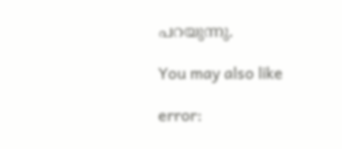പറയുന്നു.

You may also like

error: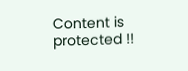Content is protected !!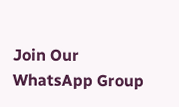Join Our WhatsApp Group